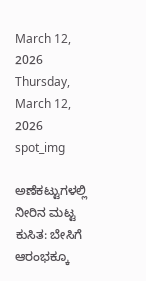March 12, 2026
Thursday, March 12, 2026
spot_img

ಅಣೆಕಟ್ಟುಗಳಲ್ಲಿ ನೀರಿನ ಮಟ್ಟ ಕುಸಿತ: ಬೇಸಿಗೆ ಆರಂಭಕ್ಕೂ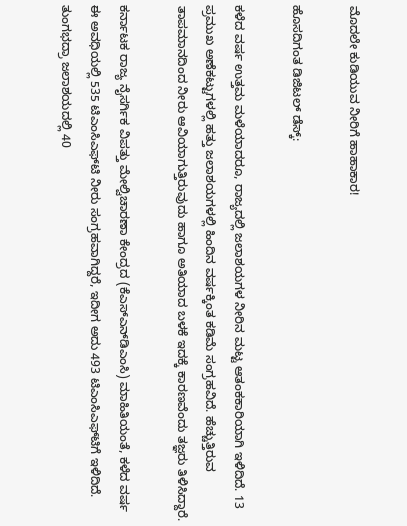ಮೊದಲೇ ಕುಡಿಯುವ ನೀರಿಗೆ ಹಾಹಾಕಾರ!

ಹೊಸದಿಗಂತ ಡಿಜಿಟಲ್ ಡೆಸ್ಕ್:

ಕಳೆದ ವರ್ಷ ಉತ್ತಮ ಮಳೆಯಾದರೂ, ರಾಜ್ಯದಲ್ಲಿ ಜಲಾಶಯಗಳ ನೀರಿನ ಮಟ್ಟ ಆತಂಕಕಾರಿಯಾಗಿ ಇಳಿದಿದೆ. 13 ಪ್ರಮುಖ ಅಣೆಕಟ್ಟುಗಳಲ್ಲಿ ಹತ್ತು ಜಲಾಶಯಗಳಲ್ಲಿ ಹಿಂದಿನ ವರ್ಷಕ್ಕಿಂತ ಕಡಿಮೆ ಸಂಗ್ರಹವಿದೆ. ಹೆಚ್ಚುತ್ತಿರುವ ತಾಪಮಾನದಿಂದ ನೀರು ಆವಿಯಾಗುತ್ತಿರುವುದು ಹಾಗೂ ಅತಿಯಾದ ಬಳಕೆ ಇದಕ್ಕೆ ಕಾರಣವೆಂದು ತಜ್ಞರು ತಿಳಿಸಿದ್ದಾರೆ.

ಕರ್ನಾಟಕ ರಾಜ್ಯ ನೈಸರ್ಗಿಕ ವಿಪತ್ತು ಮೇಲ್ವಿಚಾರಣಾ ಕೇಂದ್ರದ (ಕೆಎಸ್‌ಎನ್‌ಡಿಎಂಸಿ) ಮಾಹಿತಿಯಂತೆ, ಕಳೆದ ವರ್ಷ ಈ ಅವಧಿಯಲ್ಲಿ 535 ಟಿಎಂಸಿಎಫ್‌ಟಿ ನೀರು ಸಂಗ್ರಹವಾಗಿದ್ದರೆ, ಇದೀಗ ಅದು 493 ಟಿಎಂಸಿಎಫ್‌ಟಿಗೆ ಇಳಿದಿದೆ. ತುಂಗಭದ್ರಾ ಜಲಾಶಯದಲ್ಲಿ 40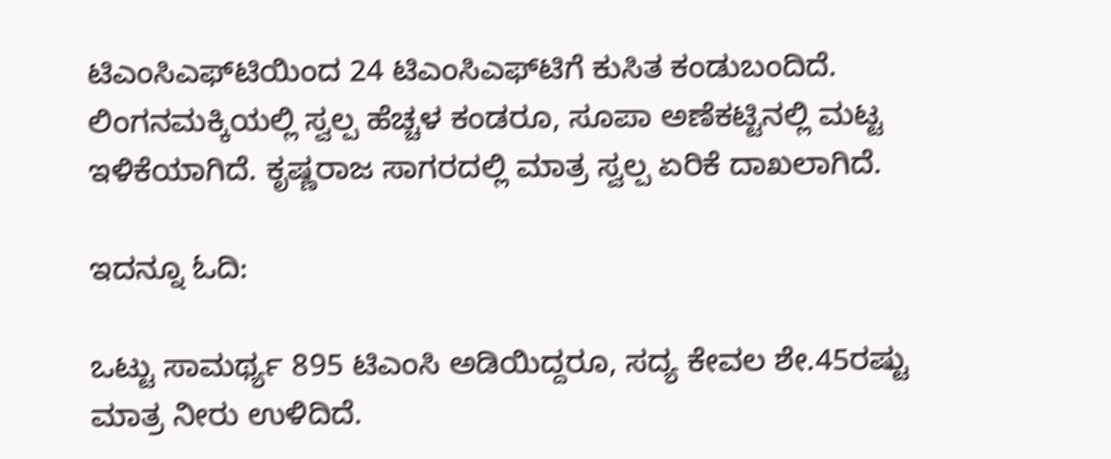ಟಿಎಂಸಿಎಫ್‌ಟಿಯಿಂದ 24 ಟಿಎಂಸಿಎಫ್‌ಟಿಗೆ ಕುಸಿತ ಕಂಡುಬಂದಿದೆ. ಲಿಂಗನಮಕ್ಕಿಯಲ್ಲಿ ಸ್ವಲ್ಪ ಹೆಚ್ಚಳ ಕಂಡರೂ, ಸೂಪಾ ಅಣೆಕಟ್ಟಿನಲ್ಲಿ ಮಟ್ಟ ಇಳಿಕೆಯಾಗಿದೆ. ಕೃಷ್ಣರಾಜ ಸಾಗರದಲ್ಲಿ ಮಾತ್ರ ಸ್ವಲ್ಪ ಏರಿಕೆ ದಾಖಲಾಗಿದೆ.

ಇದನ್ನೂ ಓದಿ:

ಒಟ್ಟು ಸಾಮರ್ಥ್ಯ 895 ಟಿಎಂಸಿ ಅಡಿಯಿದ್ದರೂ, ಸದ್ಯ ಕೇವಲ ಶೇ.45ರಷ್ಟು ಮಾತ್ರ ನೀರು ಉಳಿದಿದೆ.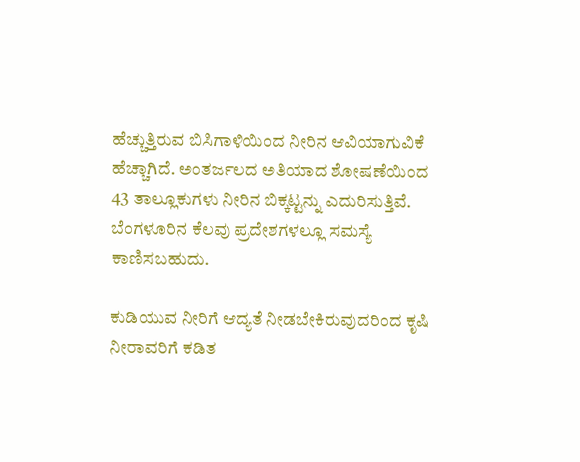ಹೆಚ್ಚುತ್ತಿರುವ ಬಿಸಿಗಾಳಿಯಿಂದ ನೀರಿನ ಆವಿಯಾಗುವಿಕೆ ಹೆಚ್ಚಾಗಿದೆ. ಅಂತರ್ಜಲದ ಅತಿಯಾದ ಶೋಷಣೆಯಿಂದ 43 ತಾಲ್ಲೂಕುಗಳು ನೀರಿನ ಬಿಕ್ಕಟ್ಟನ್ನು ಎದುರಿಸುತ್ತಿವೆ. ಬೆಂಗಳೂರಿನ ಕೆಲವು ಪ್ರದೇಶಗಳಲ್ಲೂ ಸಮಸ್ಯೆ ಕಾಣಿಸಬಹುದು.

ಕುಡಿಯುವ ನೀರಿಗೆ ಆದ್ಯತೆ ನೀಡಬೇಕಿರುವುದರಿಂದ ಕೃಷಿ ನೀರಾವರಿಗೆ ಕಡಿತ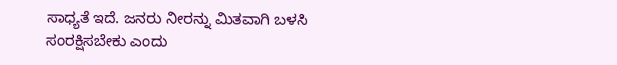ಸಾಧ್ಯತೆ ಇದೆ. ಜನರು ನೀರನ್ನು ಮಿತವಾಗಿ ಬಳಸಿ ಸಂರಕ್ಷಿಸಬೇಕು ಎಂದು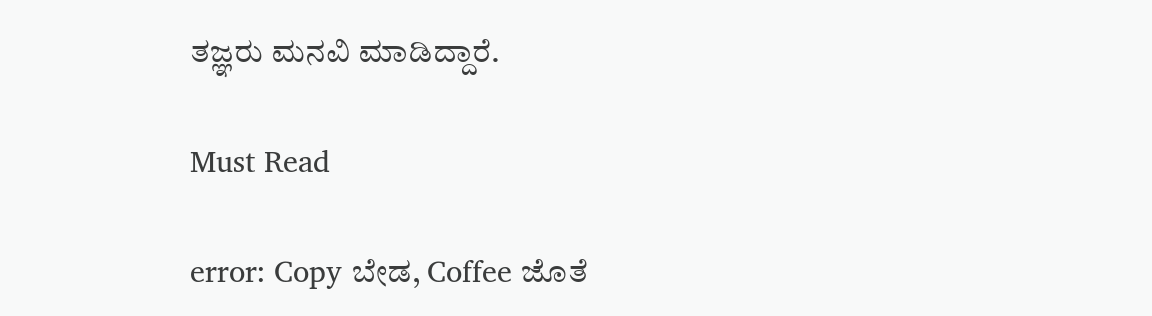ತಜ್ಞರು ಮನವಿ ಮಾಡಿದ್ದಾರೆ.

Must Read

error: Copy ಬೇಡ, Coffee ಜೊತೆ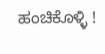ಹಂಚಿಕೊಳ್ಳಿ !